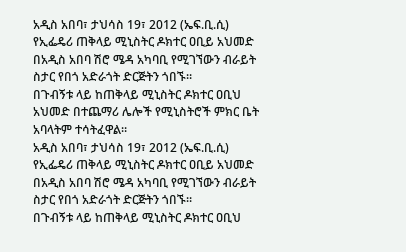አዲስ አበባ፣ ታህሳስ 19፣ 2012 (ኤፍ.ቢ.ሲ) የኢፌዴሪ ጠቅላይ ሚኒስትር ዶክተር ዐቢይ አህመድ በአዲስ አበባ ሽሮ ሜዳ አካባቢ የሚገኘውን ብራይት ስታር የበጎ አድራጎት ድርጅትን ጎበኙ።
በጉብኝቱ ላይ ከጠቅላይ ሚኒስትር ዶክተር ዐቢህ አህመድ በተጨማሪ ሌሎች የሚኒስትሮች ምክር ቤት አባላትም ተሳትፈዋል።
አዲስ አበባ፣ ታህሳስ 19፣ 2012 (ኤፍ.ቢ.ሲ) የኢፌዴሪ ጠቅላይ ሚኒስትር ዶክተር ዐቢይ አህመድ በአዲስ አበባ ሽሮ ሜዳ አካባቢ የሚገኘውን ብራይት ስታር የበጎ አድራጎት ድርጅትን ጎበኙ።
በጉብኝቱ ላይ ከጠቅላይ ሚኒስትር ዶክተር ዐቢህ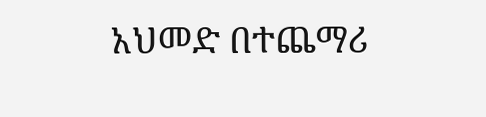አህመድ በተጨማሪ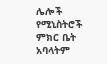ሌሎች የሚኒስትሮች ምክር ቤት አባላትም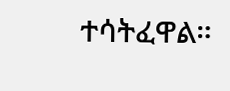ተሳትፈዋል።